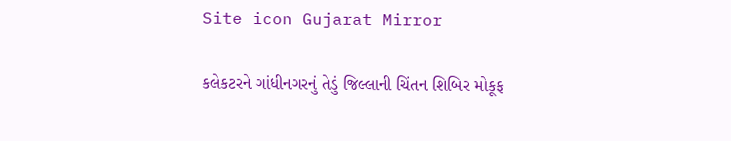Site icon Gujarat Mirror

કલેકટરને ગાંધીનગરનું તેડું જિલ્લાની ચિંતન શિબિર મોકૂફ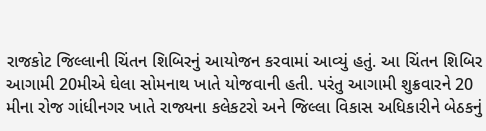રાજકોટ જિલ્લાની ચિંતન શિબિરનું આયોજન કરવામાં આવ્યું હતું. આ ચિંતન શિબિર આગામી 20મીએ ઘેલા સોમનાથ ખાતે યોજવાની હતી. પરંતુ આગામી શુક્રવારને 20 મીના રોજ ગાંધીનગર ખાતે રાજ્યના કલેકટરો અને જિલ્લા વિકાસ અધિકારીને બેઠકનું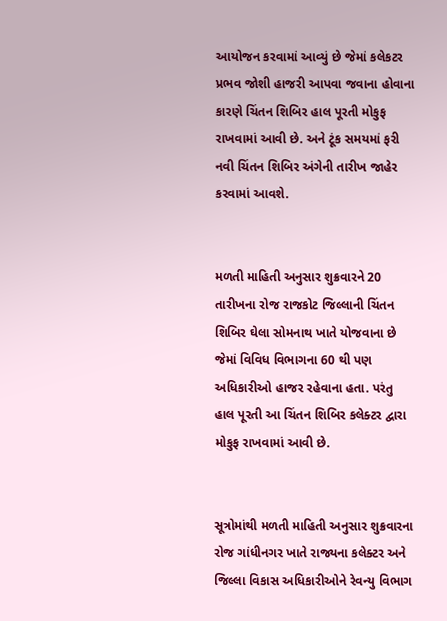આયોજન કરવામાં આવ્યું છે જેમાં કલેકટર પ્રભવ જોશી હાજરી આપવા જવાના હોવાના કારણે ચિંતન શિબિર હાલ પૂરતી મોકુફ રાખવામાં આવી છે. અને ટૂંક સમયમાં ફરી નવી ચિંતન શિબિર અંગેની તારીખ જાહેર કરવામાં આવશે.


મળતી માહિતી અનુસાર શુક્રવારને 20 તારીખના રોજ રાજકોટ જિલ્લાની ચિંતન શિબિર ઘેલા સોમનાથ ખાતે યોજવાના છે જેમાં વિવિધ વિભાગના 60 થી પણ અધિકારીઓ હાજર રહેવાના હતા. પરંતુ હાલ પૂરતી આ ચિંતન શિબિર કલેક્ટર દ્વારા મોકુફ રાખવામાં આવી છે.


સૂત્રોમાંથી મળતી માહિતી અનુસાર શુક્રવારના રોજ ગાંધીનગર ખાતે રાજ્યના કલેક્ટર અને જિલ્લા વિકાસ અધિકારીઓને રેવન્યુ વિભાગ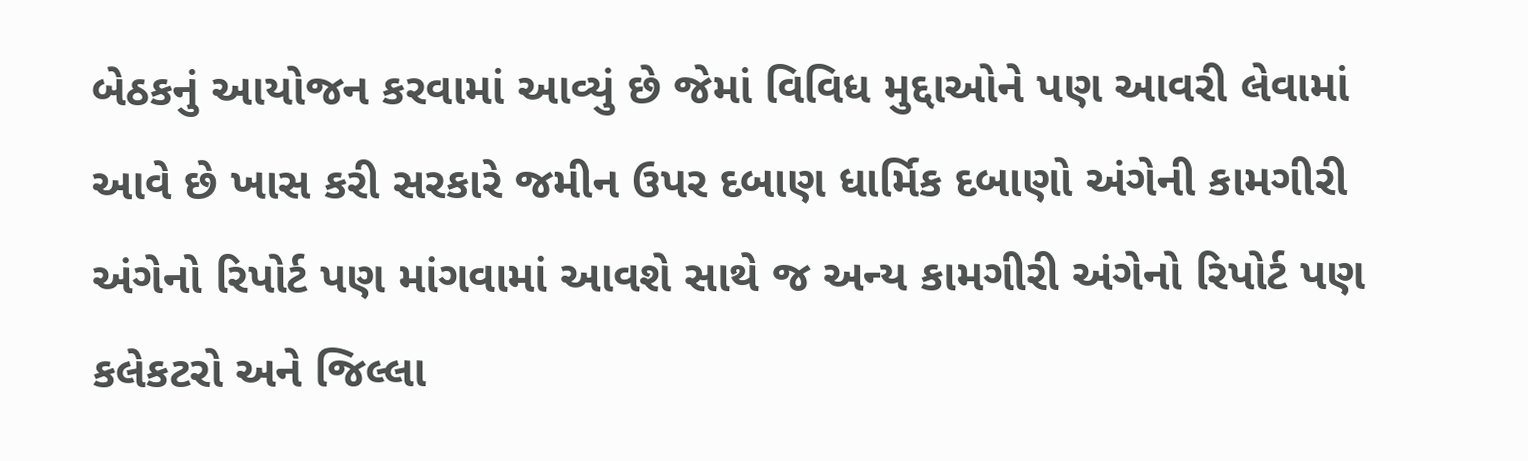બેઠકનું આયોજન કરવામાં આવ્યું છે જેમાં વિવિધ મુદ્દાઓને પણ આવરી લેવામાં આવે છે ખાસ કરી સરકારે જમીન ઉપર દબાણ ધાર્મિક દબાણો અંગેની કામગીરી અંગેનો રિપોર્ટ પણ માંગવામાં આવશે સાથે જ અન્ય કામગીરી અંગેનો રિપોર્ટ પણ કલેકટરો અને જિલ્લા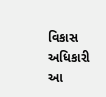વિકાસ અધિકારી આ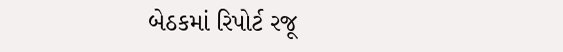બેઠકમાં રિપોર્ટ રજૂ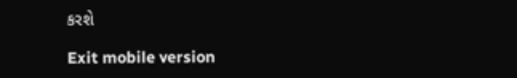કરશે

Exit mobile version